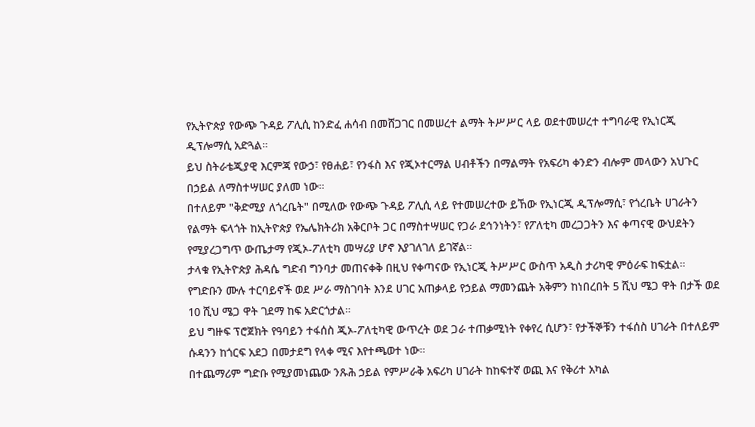የኢትዮጵያ የውጭ ጉዳይ ፖሊሲ ከንድፈ ሐሳብ በመሸጋገር በመሠረተ ልማት ትሥሥር ላይ ወደተመሠረተ ተግባራዊ የኢነርጂ ዲፕሎማሲ አድጓል።
ይህ ስትራቴጂያዊ እርምጃ የውኃ፣ የፀሐይ፣ የንፋስ እና የጂኦተርማል ሀብቶችን በማልማት የአፍሪካ ቀንድን ብሎም መላውን አህጉር በኃይል ለማስተሣሠር ያለመ ነው።
በተለይም "ቅድሚያ ለጎረቤት" በሚለው የውጭ ጉዳይ ፖሊሲ ላይ የተመሠረተው ይኸው የኢነርጂ ዲፕሎማሲ፣ የጎረቤት ሀገራትን የልማት ፍላጎት ከኢትዮጵያ የኤሌክትሪክ አቅርቦት ጋር በማስተሣሠር የጋራ ደኅንነትን፣ የፖለቲካ መረጋጋትን እና ቀጣናዊ ውህደትን የሚያረጋግጥ ውጤታማ የጂኦ-ፖለቲካ መሣሪያ ሆኖ እያገለገለ ይገኛል።
ታላቁ የኢትዮጵያ ሕዳሴ ግድብ ግንባታ መጠናቀቅ በዚህ የቀጣናው የኢነርጂ ትሥሥር ውስጥ አዲስ ታሪካዊ ምዕራፍ ከፍቷል።
የግድቡን ሙሉ ተርባይኖች ወደ ሥራ ማስገባት እንደ ሀገር አጠቃላይ የኃይል ማመንጨት አቅምን ከነበረበት 5 ሺህ ሜጋ ዋት በታች ወደ 10 ሺህ ሜጋ ዋት ገደማ ከፍ አድርጎታል።
ይህ ግዙፍ ፕሮጀክት የዓባይን ተፋሰስ ጂኦ-ፖለቲካዊ ውጥረት ወደ ጋራ ተጠቃሚነት የቀየረ ሲሆን፣ የታችኞቹን ተፋሰስ ሀገራት በተለይም ሱዳንን ከጎርፍ አደጋ በመታደግ የላቀ ሚና እየተጫወተ ነው።
በተጨማሪም ግድቡ የሚያመነጨው ንጹሕ ኃይል የምሥራቅ አፍሪካ ሀገራት ከከፍተኛ ወጪ እና የቅሪተ አካል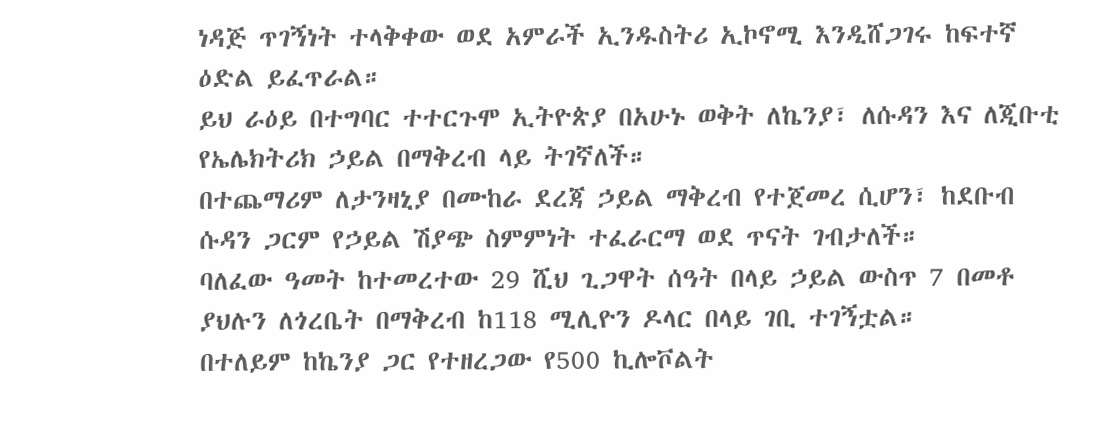ነዳጅ ጥገኝነት ተላቅቀው ወደ አምራች ኢንዱስትሪ ኢኮኖሚ እንዲሸጋገሩ ከፍተኛ ዕድል ይፈጥራል።
ይህ ራዕይ በተግባር ተተርጉሞ ኢትዮጵያ በአሁኑ ወቅት ለኬንያ፣ ለሱዳን እና ለጂቡቲ የኤሌክትሪክ ኃይል በማቅረብ ላይ ትገኛለች።
በተጨማሪም ለታንዛኒያ በሙከራ ደረጃ ኃይል ማቅረብ የተጀመረ ሲሆን፣ ከደቡብ ሱዳን ጋርም የኃይል ሽያጭ ስምምነት ተፈራርማ ወደ ጥናት ገብታለች።
ባለፈው ዓመት ከተመረተው 29 ሺህ ጊጋዋት ሰዓት በላይ ኃይል ውስጥ 7 በመቶ ያህሉን ለጎረቤት በማቅረብ ከ118 ሚሊዮን ዶላር በላይ ገቢ ተገኝቷል።
በተለይም ከኬንያ ጋር የተዘረጋው የ500 ኪሎቮልት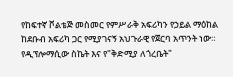የከፍተኛ ቮልቴጅ መስመር የምሥራቅ አፍሪካን የኃይል ማዕከል ከደቡብ አፍሪካ ጋር የሚያገናኝ አህጉራዊ የጀርባ አጥንት ነው።
የዲፕሎማሲው ስኬት እና የ"ቅድሚያ ለጎረቤት"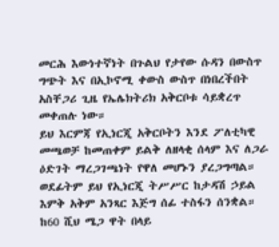መርሕ እውነተኛነት በጉልህ የታየው ሱዳን በውስጥ ግጭት እና በኢኮኖሚ ቀውስ ውስጥ በነበረችበት አስቸጋሪ ጊዜ የኤሌክትሪክ አቅርቦቱ ሳይቋረጥ መቀጠሉ ነው።
ይህ እርምጃ የኢነርጂ አቅርቦትን እንደ ፖለቲካዊ መጫወቻ ከመጠቀም ይልቅ ለዘላቂ ሰላም እና ለጋራ ዕድገት ማረጋገጫነት የዋለ መሆኑን ያረጋግጣል።
ወደፊትም ይህ የኢነርጂ ትሥሥር ከታዳሽ ኃይል እምቅ አቅም አንጻር እጅግ ሰፊ ተስፋን ሰንቋል።
ከ60 ሺህ ሜጋ ዋት በላይ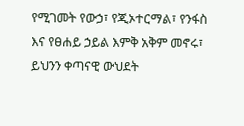የሚገመት የውኃ፣ የጂኦተርማል፣ የንፋስ እና የፀሐይ ኃይል እምቅ አቅም መኖሩ፣ ይህንን ቀጣናዊ ውህደት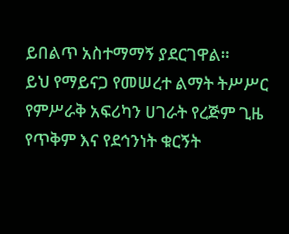ይበልጥ አስተማማኝ ያደርገዋል።
ይህ የማይናጋ የመሠረተ ልማት ትሥሥር የምሥራቅ አፍሪካን ሀገራት የረጅም ጊዜ የጥቅም እና የደኅንነት ቁርኝት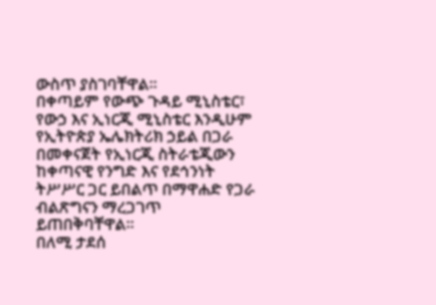ውስጥ ያስገባቸዋል።
በቀጣይም የውጭ ጉዳይ ሚኒስቴር፣ የውኃ እና ኢነርጂ ሚኒስቴር እንዲሁም የኢትዮጵያ ኤሌክትሪክ ኃይል በጋራ በመቀናጀት የኢነርጂ ስትራቴጂውን ከቀጣናዊ የንግድ እና የደኅንነት ትሥሥር ጋር ይበልጥ በማዋሐድ የጋራ ብልጽግናን ማረጋገጥ ይጠበቅባቸዋል።
በለሚ ታደሰ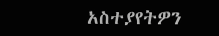አስተያየትዎን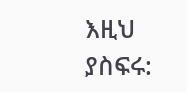እዚህ ያስፍሩ: